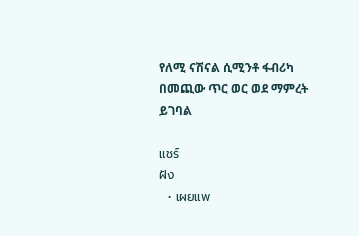የለሚ ናሽናል ሲሚንቶ ፋብሪካ በመጪው ጥር ወር ወደ ማምረት ይገባል

แชร์
ฝัง
  • เผยแพ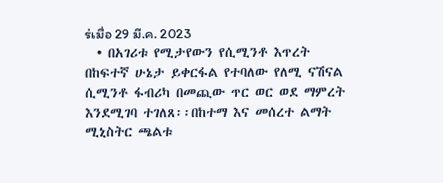ร่เมื่อ 29 มี.ค. 2023
  • በአገሪቱ የሚታየውን የሲሚንቶ እጥረት በከፍተኛ ሁኔታ ይቀርፋል የተባለው የለሚ ናሽናል ሲሚንቶ ፋብሪካ በመጪው ጥር ወር ወደ ማምረት እንደሚገባ ተገለጸ፡፡በከተማ እና መሰረተ ልማት ሚኒስትር ጫልቱ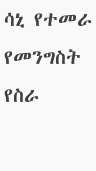ሳኒ የተመራ የመንግስት የስራ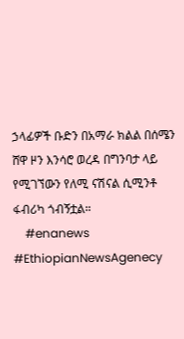ኃላፊዎች ቡድን በአማራ ክልል በሰሜን ሸዋ ዞን እንሳሮ ወረዳ በግንባታ ላይ የሚገኘውን የለሚ ናሽናል ሲሚንቶ ፋብሪካ ጎብኝቷል።
    #enanews #EthiopianNewsAgenecy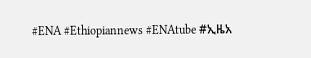#ENA #Ethiopiannews #ENAtube #ኢዜአ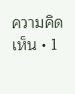ความคิดเห็น • 1